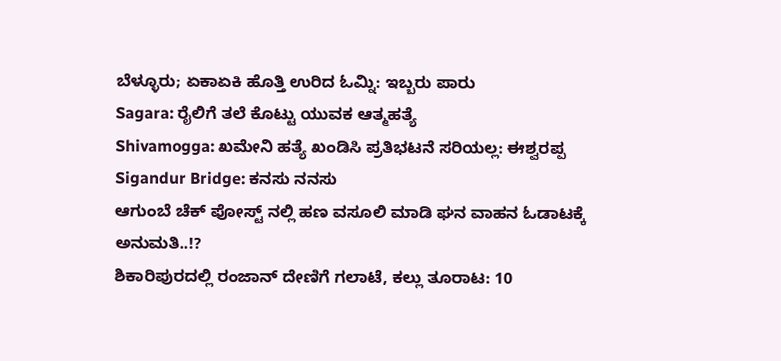ಬೆಳ್ಳೂರು; ಏಕಾಏಕಿ ಹೊತ್ತಿ ಉರಿದ ಓಮ್ನಿ: ಇಬ್ಬರು ಪಾರು
Sagara: ರೈಲಿಗೆ ತಲೆ ಕೊಟ್ಟು ಯುವಕ ಆತ್ಮಹತ್ಯೆ
Shivamogga: ಖಮೇನಿ ಹತ್ಯೆ ಖಂಡಿಸಿ ಪ್ರತಿಭಟನೆ ಸರಿಯಲ್ಲ: ಈಶ್ವರಪ್ಪ
Sigandur Bridge: ಕನಸು ನನಸು
ಆಗುಂಬೆ ಚೆಕ್ ಪೋಸ್ಟ್ ನಲ್ಲಿ ಹಣ ವಸೂಲಿ ಮಾಡಿ ಘನ ವಾಹನ ಓಡಾಟಕ್ಕೆ ಅನುಮತಿ..!?
ಶಿಕಾರಿಪುರದಲ್ಲಿ ರಂಜಾನ್ ದೇಣಿಗೆ ಗಲಾಟೆ, ಕಲ್ಲು ತೂರಾಟ: 10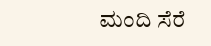ಮಂದಿ ಸೆರೆ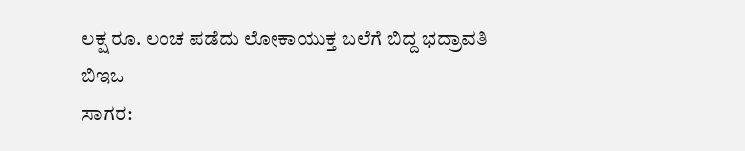ಲಕ್ಷ ರೂ. ಲಂಚ ಪಡೆದು ಲೋಕಾಯುಕ್ತ ಬಲೆಗೆ ಬಿದ್ದ ಭದ್ರಾವತಿ ಬಿಇಒ
ಸಾಗರ: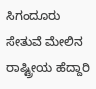ಸಿಗಂದೂರು ಸೇತುವೆ ಮೇಲಿನ ರಾಷ್ಟ್ರೀಯ ಹೆದ್ದಾರಿ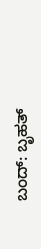ಬಂದ್: ಬೃಹತ್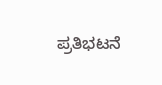ಪ್ರತಿಭಟನೆ